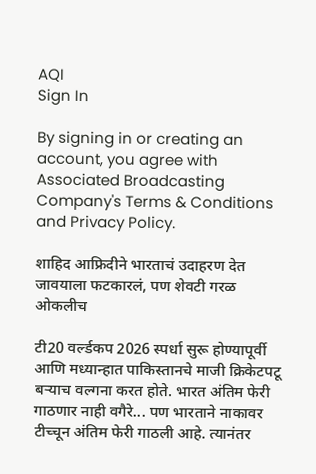AQI
Sign In

By signing in or creating an account, you agree with Associated Broadcasting Company's Terms & Conditions and Privacy Policy.

शाहिद आफ्रिदीने भारताचं उदाहरण देत जावयाला फटकारलं, पण शेवटी गरळ ओकलीच

टी20 वर्ल्डकप 2026 स्पर्धा सुरू होण्यापूर्वी आणि मध्यान्हात पाकिस्तानचे माजी क्रिकेटपटू बऱ्याच वल्गना करत होते. भारत अंतिम फेरी गाठणार नाही वगैरे... पण भारताने नाकावर टीच्चून अंतिम फेरी गाठली आहे. त्यानंतर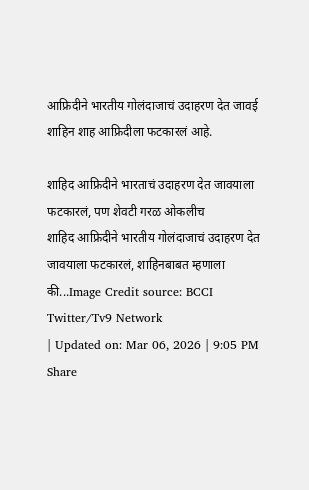आफ्रिदीने भारतीय गोलंदाजाचं उदाहरण देत जावई शाहिन शाह आफ्रिदीला फटकारलं आहे.

शाहिद आफ्रिदीने भारताचं उदाहरण देत जावयाला फटकारलं, पण शेवटी गरळ ओकलीच
शाहिद आफ्रिदीने भारतीय गोलंदाजाचं उदाहरण देत जावयाला फटकारलं, शाहिनबाबत म्हणाला की...Image Credit source: BCCI Twitter/Tv9 Network
| Updated on: Mar 06, 2026 | 9:05 PM
Share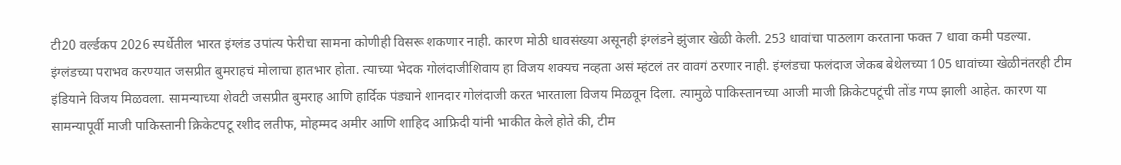टी20 वर्ल्डकप 2026 स्पर्धेतील भारत इंग्लंड उपांत्य फेरीचा सामना कोणीही विसरू शकणार नाही. कारण मोठी धावसंख्या असूनही इंग्लंडने झुंजार खेळी केली. 253 धावांचा पाठलाग करताना फक्त 7 धावा कमी पडल्या. इंग्लंडच्या पराभव करण्यात जसप्रीत बुमराहचं मोलाचा हातभार होता. त्याच्या भेदक गोलंदाजीशिवाय हा विजय शक्यच नव्हता असं म्हंटलं तर वावगं ठरणार नाही. इंग्लंडचा फलंदाज जेकब बेथेलच्या 105 धावांच्या खेळीनंतरही टीम इंडियाने विजय मिळवला. सामन्याच्या शेवटी जसप्रीत बुमराह आणि हार्दिक पंड्याने शानदार गोलंदाजी करत भारताला विजय मिळवून दिला. त्यामुळे पाकिस्तानच्या आजी माजी क्रिकेटपटूंची तोंड गप्प झाली आहेत. कारण या सामन्यापूर्वी माजी पाकिस्तानी क्रिकेटपटू रशीद लतीफ, मोहम्मद अमीर आणि शाहिद आफ्रिदी यांनी भाकीत केले होते की, टीम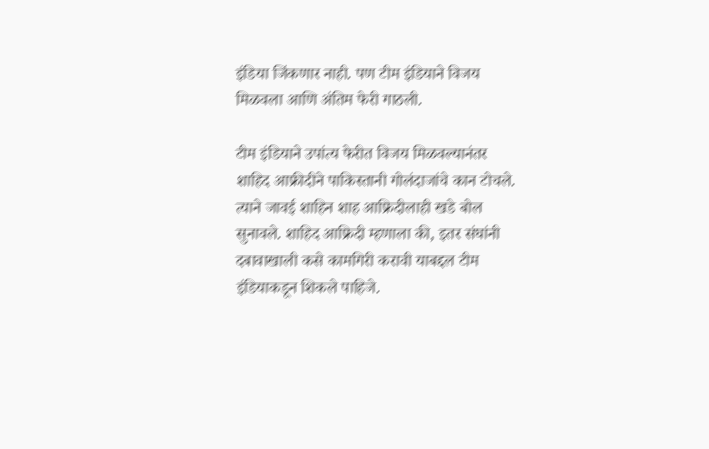इंडिया जिंकणार नाही. पण टीम इंडियाने विजय मिळवला आणि अंतिम फेरी गाठली.

टीम इंडियाने उपांत्य फेरीत विजय मिळवल्यानंतर शाहिद आफ्रीदीने पाकिस्तानी गोलंदाजांचे कान टोचले. त्याने जावई शाहिन शाह आफ्रिदीलाही खडे बोल सुनावले. शाहिद आफ्रिदी म्हणाला की, इतर संघांनी दबावाखाली कसे कामगिरी करावी याबद्दल टीम इंडियाकडून शिकले पाहिजे.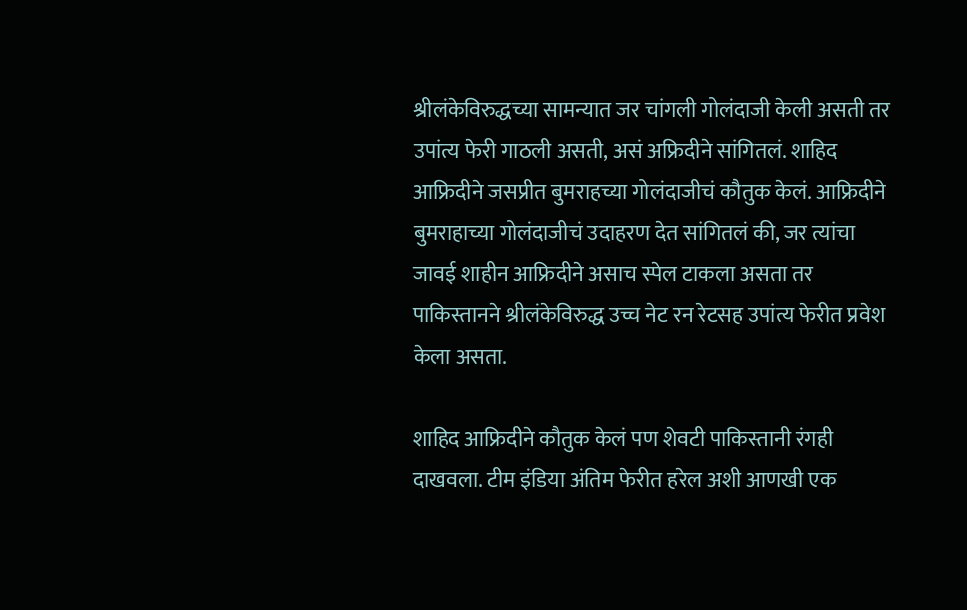श्रीलंकेविरुद्धच्या सामन्यात जर चांगली गोलंदाजी केली असती तर उपांत्य फेरी गाठली असती, असं अफ्रिदीने सांगितलं. शाहिद आफ्रिदीने जसप्रीत बुमराहच्या गोलंदाजीचं कौतुक केलं. आफ्रिदीने बुमराहाच्या गोलंदाजीचं उदाहरण देत सांगितलं की, जर त्यांचा जावई शाहीन आफ्रिदीने असाच स्पेल टाकला असता तर पाकिस्तानने श्रीलंकेविरुद्ध उच्च नेट रन रेटसह उपांत्य फेरीत प्रवेश केला असता.

शाहिद आफ्रिदीने कौतुक केलं पण शेवटी पाकिस्तानी रंगही दाखवला. टीम इंडिया अंतिम फेरीत हरेल अशी आणखी एक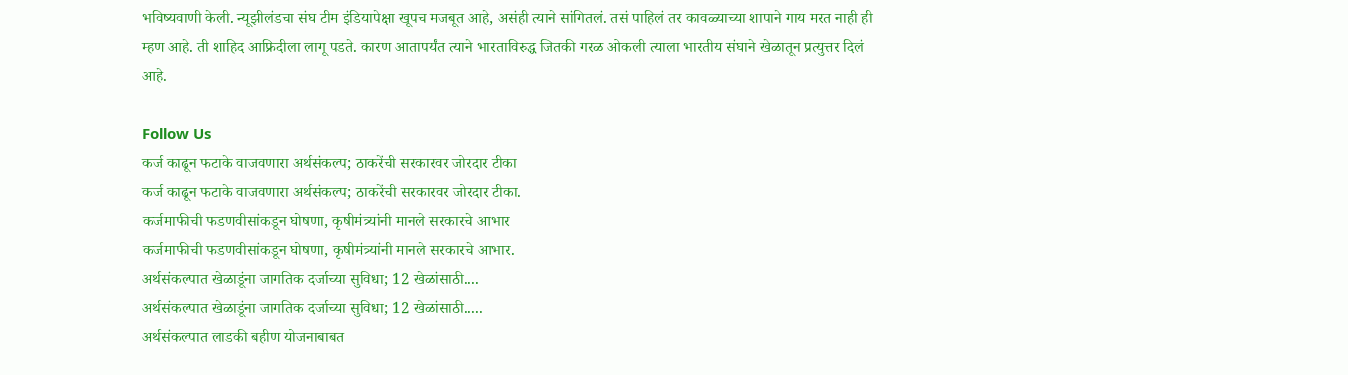भविष्यवाणी केली. न्यूझीलंडचा संघ टीम इंडियापेक्षा खूपच मजबूत आहे, असंही त्याने सांगितलं. तसं पाहिलं तर कावळ्याच्या शापाने गाय मरत नाही ही म्हण आहे. ती शाहिद आफ्रिदीला लागू पडते. कारण आतापर्यंत त्याने भारताविरुद्ध जितकी गरळ ओकली त्याला भारतीय संघाने खेळातून प्रत्युत्तर दिलं आहे.

Follow Us
कर्ज काढून फटाके वाजवणारा अर्थसंकल्प; ठाकरेंची सरकारवर जोरदार टीका
कर्ज काढून फटाके वाजवणारा अर्थसंकल्प; ठाकरेंची सरकारवर जोरदार टीका.
कर्जमाफीची फडणवीसांकडून घोषणा, कृषीमंत्र्यांनी मानले सरकारचे आभार
कर्जमाफीची फडणवीसांकडून घोषणा, कृषीमंत्र्यांनी मानले सरकारचे आभार.
अर्थसंकल्पात खेळाडूंना जागतिक दर्जाच्या सुविधा; 12 खेळांसाठी....
अर्थसंकल्पात खेळाडूंना जागतिक दर्जाच्या सुविधा; 12 खेळांसाठी.....
अर्थसंकल्पात लाडकी बहीण योजनाबाबत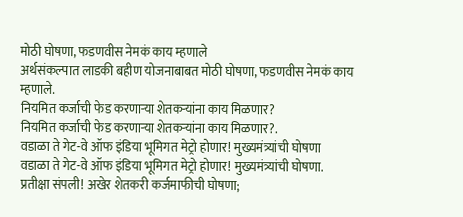मोठी घोषणा, फडणवीस नेमकं काय म्हणाले
अर्थसंकल्पात लाडकी बहीण योजनाबाबत मोठी घोषणा, फडणवीस नेमकं काय म्हणाले.
नियमित कर्जाची फेड करणाऱ्या शेतकऱ्यांना काय मिळणार?
नियमित कर्जाची फेड करणाऱ्या शेतकऱ्यांना काय मिळणार?.
वडाळा ते गेट-वे ऑफ इंडिया भूमिगत मेट्रो होणार! मुख्यमंत्र्यांची घोषणा
वडाळा ते गेट-वे ऑफ इंडिया भूमिगत मेट्रो होणार! मुख्यमंत्र्यांची घोषणा.
प्रतीक्षा संपली! अखेर शेतकरी कर्जमाफीची घोषणा;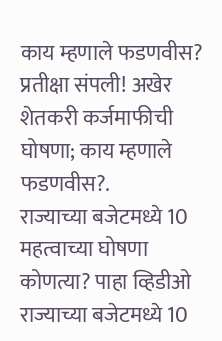काय म्हणाले फडणवीस?
प्रतीक्षा संपली! अखेर शेतकरी कर्जमाफीची घोषणा; काय म्हणाले फडणवीस?.
राज्याच्या बजेटमध्ये 10 महत्वाच्या घोषणा कोणत्या? पाहा व्हिडीओ
राज्याच्या बजेटमध्ये 10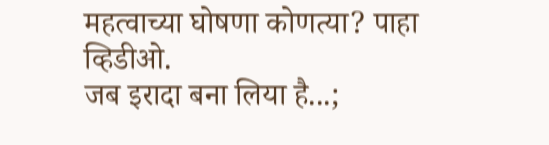महत्वाच्या घोषणा कोणत्या? पाहा व्हिडीओ.
जब इरादा बना लिया है...;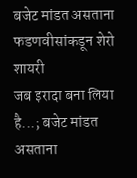बजेट मांडत असताना फडणवीसांकडून शेरो शायरी
जब इरादा बना लिया है...; बजेट मांडत असताना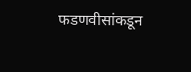फडणवीसांकडून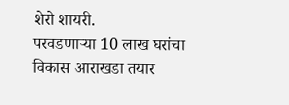शेरो शायरी.
परवडणाऱ्या 10 लाख घरांचा विकास आराखडा तयार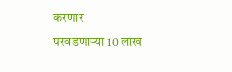करणार
परवडणाऱ्या 10 लाख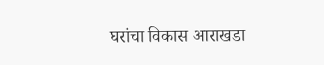घरांचा विकास आराखडा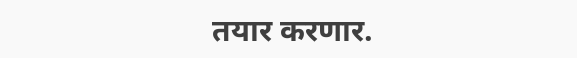तयार करणार.